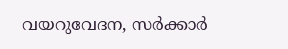വയറുവേദന, സർക്കാർ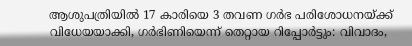ആശുപത്രിയിൽ 17 കാരിയെ 3 തവണ ഗർഭ പരിശോധനയ്ക്ക് വിധേയയാക്കി, ഗർഭിണിയെന്ന് തെറ്റായ റിപ്പോർട്ടും: വിവാദം,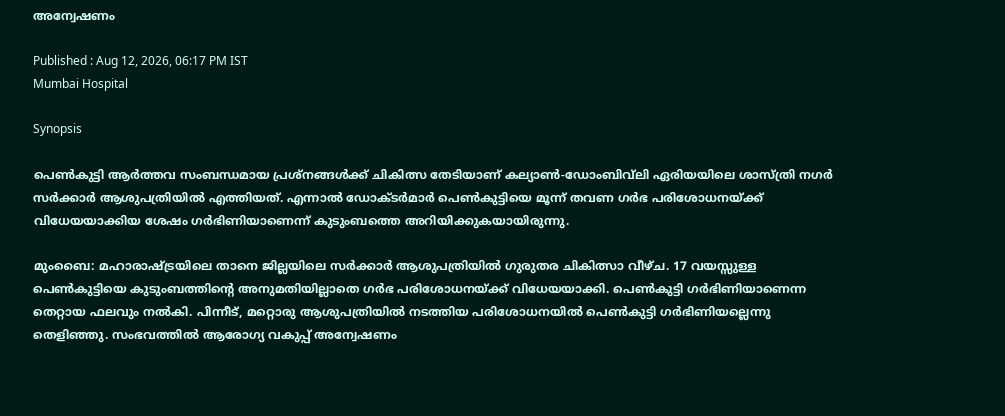അന്വേഷണം

Published : Aug 12, 2026, 06:17 PM IST
Mumbai Hospital

Synopsis

പെൺകുട്ടി ആർത്തവ സംബന്ധമായ പ്രശ്നങ്ങൾക്ക് ചികിത്സ തേടിയാണ് കല്യാൺ-ഡോംബിവ്‌ലി ഏരിയയിലെ ശാസ്ത്രി നഗർ സർക്കാർ ആശുപത്രിയിൽ എത്തിയത്. എന്നാൽ ഡോക്ടർമാർ പെൺകുട്ടിയെ മൂന്ന് തവണ ഗർഭ പരിശോധനയ്ക്ക് വിധേയയാക്കിയ ശേഷം ഗർഭിണിയാണെന്ന് കുടുംബത്തെ അറിയിക്കുകയായിരുന്നു.

മുംബൈ: മഹാരാഷ്ട്രയിലെ താനെ ജില്ലയിലെ സർക്കാർ ആശുപത്രിയിൽ ഗുരുതര ചികിത്സാ വീഴ്ച. 17 വയസ്സുള്ള പെൺകുട്ടിയെ കുടുംബത്തിന്റെ അനുമതിയില്ലാതെ ഗർഭ പരിശോധനയ്ക്ക് വിധേയയാക്കി. പെൺകുട്ടി ഗർഭിണിയാണെന്ന തെറ്റായ ഫലവും നൽകി. പിന്നീട്, മറ്റൊരു ആശുപത്രിയിൽ നടത്തിയ പരിശോധനയിൽ പെൺകുട്ടി ഗർഭിണിയല്ലെന്നു തെളിഞ്ഞു. സംഭവത്തിൽ ആരോഗ്യ വകുപ്പ് അന്വേഷണം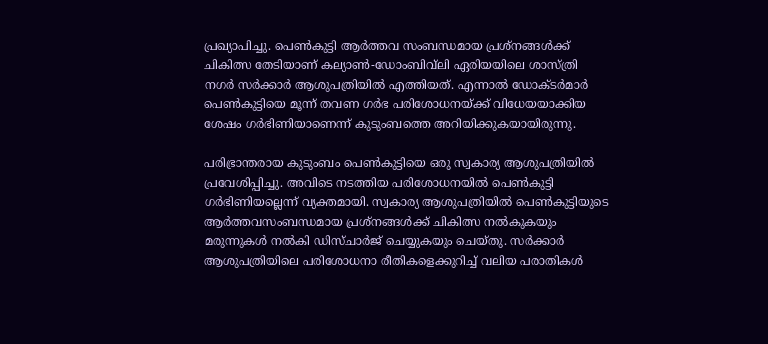പ്രഖ്യാപിച്ചു. പെൺകുട്ടി ആർത്തവ സംബന്ധമായ പ്രശ്നങ്ങൾക്ക് ചികിത്സ തേടിയാണ് കല്യാൺ-ഡോംബിവ്‌ലി ഏരിയയിലെ ശാസ്ത്രി നഗർ സർക്കാർ ആശുപത്രിയിൽ എത്തിയത്. എന്നാൽ ഡോക്ടർമാർ പെൺകുട്ടിയെ മൂന്ന് തവണ ഗർഭ പരിശോധനയ്ക്ക് വിധേയയാക്കിയ ശേഷം ഗർഭിണിയാണെന്ന് കുടുംബത്തെ അറിയിക്കുകയായിരുന്നു.

പരിഭ്രാന്തരായ കുടുംബം പെൺകുട്ടിയെ ഒരു സ്വകാര്യ ആശുപത്രിയിൽ പ്രവേശിപ്പിച്ചു. അവിടെ നടത്തിയ പരിശോധനയിൽ പെൺകുട്ടി ഗർഭിണിയല്ലെന്ന് വ്യക്തമായി. സ്വകാര്യ ആശുപത്രിയിൽ പെൺകുട്ടിയുടെ ആർത്തവസംബന്ധമായ പ്രശ്നങ്ങൾക്ക് ചികിത്സ നൽകുകയും മരുന്നുകൾ നൽകി ഡിസ്ചാർജ് ചെയ്യുകയും ചെയ്തു. സർക്കാർ ആശുപത്രിയിലെ പരിശോധനാ രീതികളെക്കുറിച്ച് വലിയ പരാതികൾ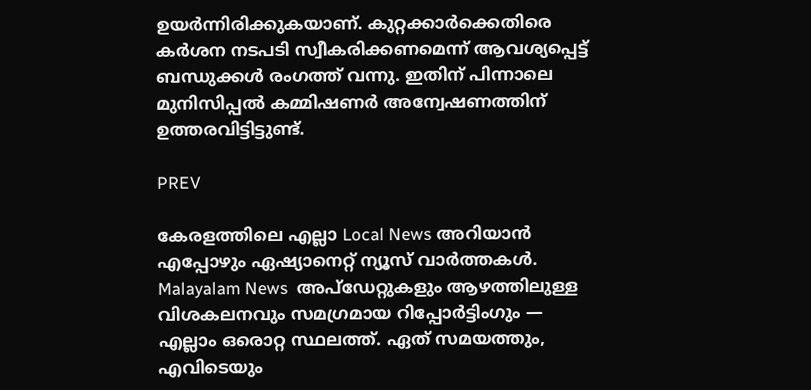ഉയർന്നിരിക്കുകയാണ്. കുറ്റക്കാർക്കെതിരെ കർശന നടപടി സ്വീകരിക്കണമെന്ന് ആവശ്യപ്പെട്ട് ബന്ധുക്കൾ രംഗത്ത് വന്നു. ഇതിന് പിന്നാലെ മുനിസിപ്പൽ കമ്മിഷണർ അന്വേഷണത്തിന് ഉത്തരവിട്ടിട്ടുണ്ട്.

PREV

കേരളത്തിലെ എല്ലാ Local News അറിയാൻ എപ്പോഴും ഏഷ്യാനെറ്റ് ന്യൂസ് വാർത്തകൾ. Malayalam News  അപ്‌ഡേറ്റുകളും ആഴത്തിലുള്ള വിശകലനവും സമഗ്രമായ റിപ്പോർട്ടിംഗും — എല്ലാം ഒരൊറ്റ സ്ഥലത്ത്. ഏത് സമയത്തും, എവിടെയും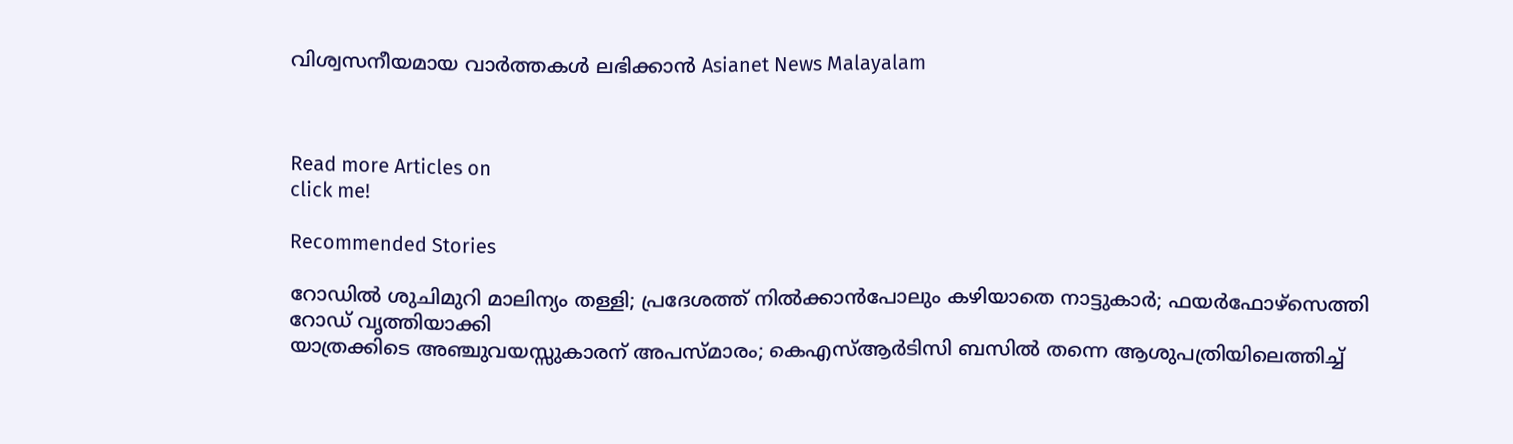വിശ്വസനീയമായ വാർത്തകൾ ലഭിക്കാൻ Asianet News Malayalam



Read more Articles on
click me!

Recommended Stories

റോഡിൽ ശുചിമുറി മാലിന്യം തള്ളി; പ്രദേശത്ത് നിൽക്കാൻപോലും കഴിയാതെ നാട്ടുകാർ; ഫയർഫോഴ്സെത്തി റോഡ് വൃത്തിയാക്കി
യാത്രക്കിടെ അഞ്ചുവയസ്സുകാരന് അപസ്മാരം; കെഎസ്ആര്‍ടിസി ബസിൽ തന്നെ ആശുപത്രിയിലെത്തിച്ച്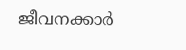ജീവനക്കാര്‍